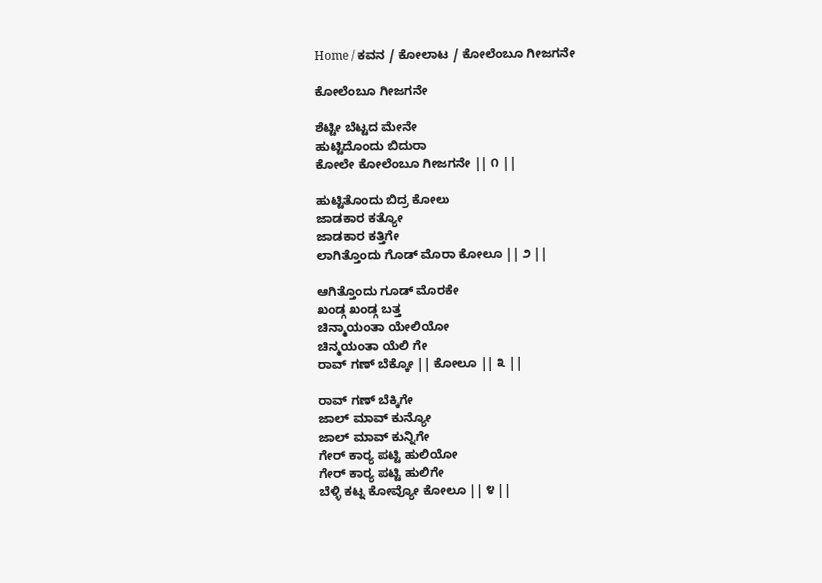Home / ಕವನ / ಕೋಲಾಟ / ಕೋಲೆಂಬೂ ಗೀಜಗನೇ

ಕೋಲೆಂಬೂ ಗೀಜಗನೇ

ಶೆಟ್ಟೀ ಬೆಟ್ಟದ ಮೇನೇ
ಹುಟ್ಟಿದೊಂದು ಬಿದುರಾ
ಕೋಲೇ ಕೋಲೆಂಬೂ ಗೀಜಗನೇ || ೧ ||

ಹುಟ್ಟಿತೊಂದು ಬಿದ್ರ ಕೋಲು
ಜಾಡಕಾರ ಕತ್ಯೋ
ಜಾಡಕಾರ ಕತ್ತಿಗೇ
ಲಾಗಿತ್ತೊಂದು ಗೊಡ್ ಮೊರಾ ಕೋಲೂ || ೨ ||

ಆಗಿತ್ತೊಂದು ಗೂಡ್ ಮೊರಕೇ
ಖಂಡ್ಗ ಖಂಡ್ಗ ಬತ್ತ
ಚಿನ್ಮಾಯಂತಾ ಯೇಲಿಯೋ
ಚಿನ್ಮಯಂತಾ ಯೆಲಿ ಗೇ
ರಾವ್ ಗಣ್ ಬೆಕ್ಕೋ || ಕೋಲೂ || ೩ ||

ರಾವ್ ಗಣ್ ಬೆಕ್ಕಿಗೇ
ಜಾಲ್ ಮಾವ್ ಕುನ್ಯೋ
ಜಾಲ್ ಮಾವ್ ಕುನ್ನಿಗೇ
ಗೇರ್ ಕಾರ್‍ಯ ಪಟ್ಟಿ ಹುಲಿಯೋ
ಗೇರ್ ಕಾರ್‍ಯ ಪಟ್ಟಿ ಹುಲಿಗೇ
ಬೆಳ್ಳಿ ಕಟ್ನ ಕೋವ್ಯೋ ಕೋಲೂ || ೪ ||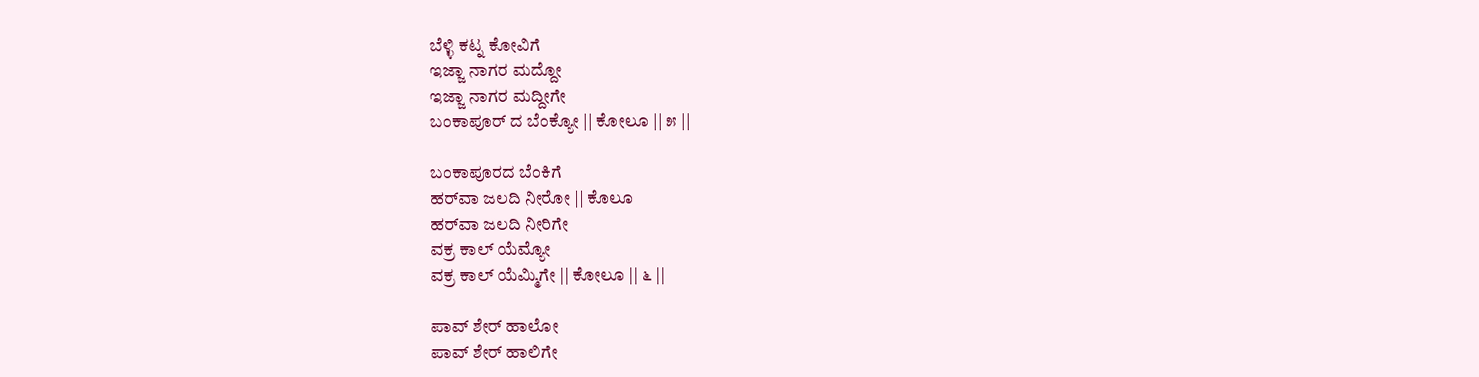ಬೆಳ್ಳಿ ಕಟ್ನ ಕೋವಿಗೆ
ಇಜ್ಜಾ ನಾಗರ ಮದ್ದೋ
ಇಜ್ಜಾ ನಾಗರ ಮದ್ದೀಗೇ
ಬಂಕಾಪೂರ್ ದ ಬೆಂಕ್ಯೋ || ಕೋಲೂ || ೫ ||

ಬಂಕಾಪೂರದ ಬೆಂಕಿಗೆ
ಹರ್‌ವಾ ಜಲದಿ ನೀರೋ || ಕೊಲೂ
ಹರ್‌ವಾ ಜಲದಿ ನೀರಿಗೇ
ವಕ್ರ ಕಾಲ್ ಯೆಮ್ಯೋ
ವಕ್ರ ಕಾಲ್ ಯೆಮ್ಮಿಗೇ || ಕೋಲೂ || ೬ ||

ಪಾವ್ ಶೇರ್ ಹಾಲೋ
ಪಾವ್ ಶೇರ್ ಹಾಲಿಗೇ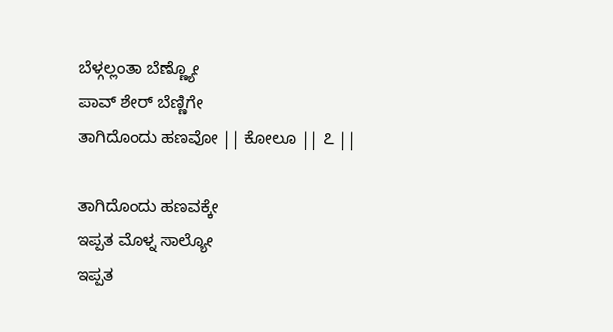ಬೆಳ್ಗಲ್ಲಂತಾ ಬೆಣ್ಣ್ಯೋ
ಪಾವ್ ಶೇರ್ ಬೆಣ್ಣಿಗೇ
ತಾಗಿದೊಂದು ಹಣವೋ || ಕೋಲೂ || ೭ ||

ತಾಗಿದೊಂದು ಹಣವಕ್ಕೇ
ಇಪ್ಪತ ಮೊಳ್ನ ಸಾಲ್ಯೋ
ಇಪ್ಪತ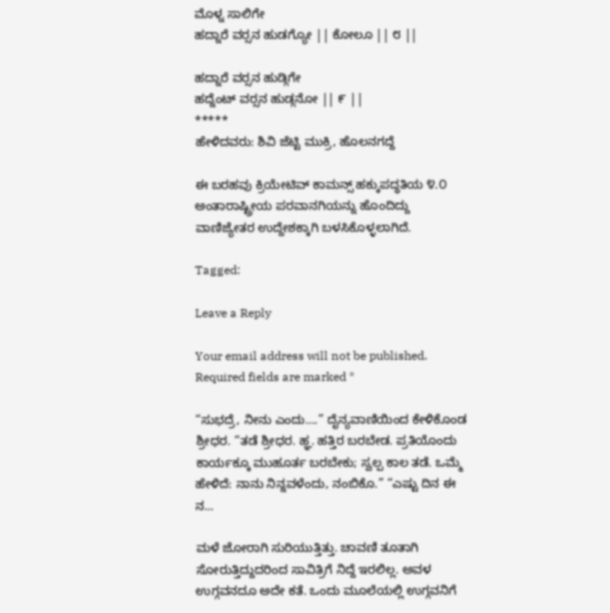ಮೊಳ್ನ ಸಾಲಿಗೇ
ಹದ್ನಾರೆ ವರ್‍ಸನ ಹುಡಗ್ಯೋ || ಕೋಲೂ || ೮ ||

ಹದ್ನಾರೆ ವರ್‍ಸನ ಹುಡ್ಗಿಗೇ
ಹದ್ನೆಂಟ್ ವರ್‍ಸನ ಹುಡ್ಗನೋ || ೯ ||
*****
ಹೇಳಿದವರು: ಶಿವಿ ಜೆಟ್ಟಿ ಮುಕ್ರಿ, ಹೊಲನಗದ್ದೆ

ಈ ಬರಹವು ಕ್ರಿಯೇಟಿವ್ ಕಾಮನ್ಸ್ ಹಕ್ಕುಪದ್ಧತಿಯ ೪.೦ ಅಂತಾರಾಷ್ಟ್ರೀಯ ಪರವಾನಗಿಯನ್ನು ಹೊಂದಿದ್ದು ವಾಣಿಜ್ಯೇತರ ಉದ್ದೇಶಕ್ಕಾಗಿ ಬಳಸಿಕೊಳ್ಳಲಾಗಿದೆ.

Tagged:

Leave a Reply

Your email address will not be published. Required fields are marked *

“ಸುಭದ್ರೆ, ನೀನು ಎಂದು….” ದೈನ್ಯವಾಣಿಯಿಂದ ಕೇಳಿಕೊಂಡ ಶ್ರೀಧರ. “ತಡೆ ಶ್ರೀಧರ. ಹ್ಞ. ಹತ್ತಿರ ಬರಬೇಡ. ಪ್ರತಿಯೊಂದು ಕಾರ್ಯಕ್ಕೂ ಮುಹೂರ್ತ ಬರಬೇಕು; ಸ್ವಲ್ಪ ಕಾಲ ತಡೆ. ಒಮ್ಮೆ ಹೇಳಿದೆ: ನಾನು ನಿನ್ನವಳೆಂದು, ನಂಬಿಕೊ.” “ಎಷ್ಟು ದಿನ ಈ ನ...

ಮಳೆ ಜೋರಾಗಿ ಸುರಿಯುತ್ತಿತ್ತು. ಚಾವಣಿ ತೂತಾಗಿ ಸೋರುತ್ತಿದ್ದುದರಿಂದ ಸಾವಿತ್ರಿಗೆ ನಿದ್ದೆ ಇರಲಿಲ್ಲ. ಅವಳ ಉಗ್ಗವನದೂ ಅದೇ ಕತೆ. ಒಂದು ಮೂಲೆಯಲ್ಲಿ ಉಗ್ಗವನಿಗೆ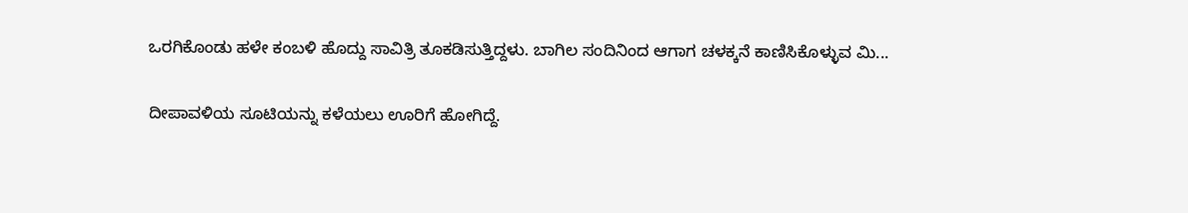ಒರಗಿಕೊಂಡು ಹಳೇ ಕಂಬಳಿ ಹೊದ್ದು ಸಾವಿತ್ರಿ ತೂಕಡಿಸುತ್ತಿದ್ದಳು. ಬಾಗಿಲ ಸಂದಿನಿಂದ ಆಗಾಗ ಚಳಕ್ಕನೆ ಕಾಣಿಸಿಕೊಳ್ಳುವ ಮಿ...

ದೀಪಾವಳಿಯ ಸೂಟಿಯನ್ನು ಕಳೆಯಲು ಊರಿಗೆ ಹೋಗಿದ್ದೆ.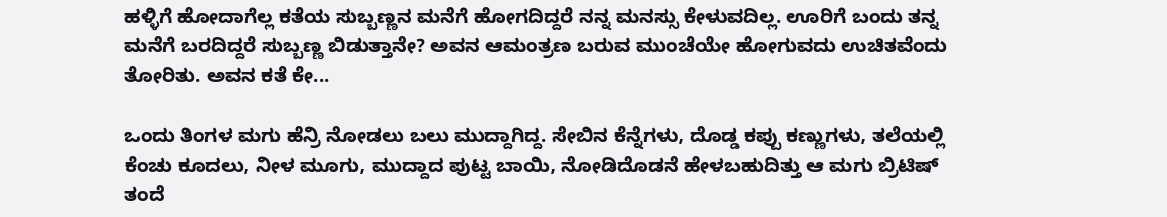ಹಳ್ಳಿಗೆ ಹೋದಾಗೆಲ್ಲ ಕತೆಯ ಸುಬ್ಬಣ್ಣನ ಮನೆಗೆ ಹೋಗದಿದ್ದರೆ ನನ್ನ ಮನಸ್ಸು ಕೇಳುವದಿಲ್ಲ. ಊರಿಗೆ ಬಂದು ತನ್ನ ಮನೆಗೆ ಬರದಿದ್ದರೆ ಸುಬ್ಬಣ್ಣ ಬಿಡುತ್ತಾನೇ? ಅವನ ಆಮಂತ್ರಣ ಬರುವ ಮುಂಚೆಯೇ ಹೋಗುವದು ಉಚಿತವೆಂದು ತೋರಿತು. ಅವನ ಕತೆ ಕೇ...

ಒಂದು ತಿಂಗಳ ಮಗು ಹೆನ್ರಿ ನೋಡಲು ಬಲು ಮುದ್ದಾಗಿದ್ದ. ಸೇಬಿನ ಕೆನ್ನೆಗಳು, ದೊಡ್ಡ ಕಪ್ಪು ಕಣ್ಣುಗಳು, ತಲೆಯಲ್ಲಿ ಕೆಂಚು ಕೂದಲು, ನೀಳ ಮೂಗು, ಮುದ್ದಾದ ಪುಟ್ಟ ಬಾಯಿ, ನೋಡಿದೊಡನೆ ಹೇಳಬಹುದಿತ್ತು ಆ ಮಗು ಬ್ರಿಟಿಷ್ ತಂದೆ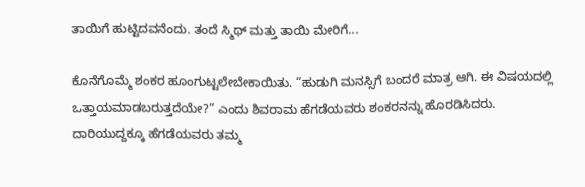ತಾಯಿಗೆ ಹುಟ್ಟಿದವನೆಂದು. ತಂದೆ ಸ್ಮಿಥ್ ಮತ್ತು ತಾಯಿ ಮೇರಿಗೆ...

ಕೊನೆಗೊಮ್ಮೆ ಶಂಕರ ಹೂಂಗುಟ್ಟಲೇಬೇಕಾಯಿತು. “ಹುಡುಗಿ ಮನಸ್ಸಿಗೆ ಬಂದರೆ ಮಾತ್ರ ಆಗಿ. ಈ ವಿಷಯದಲ್ಲಿ ಒತ್ತಾಯಮಾಡಬರುತ್ತದೆಯೇ?” ಎಂದು ಶಿವರಾಮ ಹೆಗಡೆಯವರು ಶಂಕರನನ್ನು ಹೊರಡಿಸಿದರು. ದಾರಿಯುದ್ದಕ್ಕೂ ಹೆಗಡೆಯವರು ತಮ್ಮ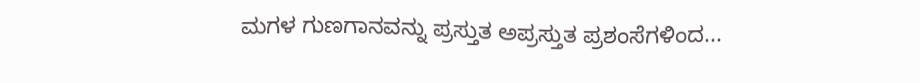ಮಗಳ ಗುಣಗಾನವನ್ನು ಪ್ರಸ್ತುತ ಅಪ್ರಸ್ತುತ ಪ್ರಶಂಸೆಗಳಿಂದ...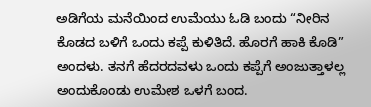ಅಡಿಗೆಯ ಮನೆಯಿಂದ ಉಮೆಯು ಓಡಿ ಬಂದು “ನೀರಿನ ಕೊಡದ ಬಳಿಗೆ ಒಂದು ಕಪ್ಪೆ ಕುಳಿತಿದೆ. ಹೊರಗೆ ಹಾಕಿ ಕೊಡಿ” ಅಂದಳು. ತನಗೆ ಹೆದರದವಳು ಒಂದು ಕಪ್ಪೆಗೆ ಅಂಜುತ್ತಾಳಲ್ಲ ಅಂದುಕೊಂಡು ಉಮೇಶ ಒಳಗೆ ಬಂದ.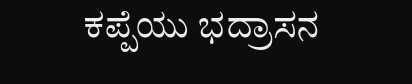ಕಪ್ಪೆಯು ಭದ್ರಾಸನ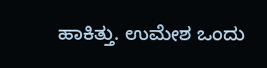ಹಾಕಿತ್ತು. ಉಮೇಶ ಒಂದು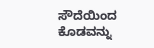ಸೌದೆಯಿಂದ ಕೊಡವನ್ನು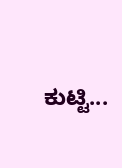ಕುಟ್ಟಿ...